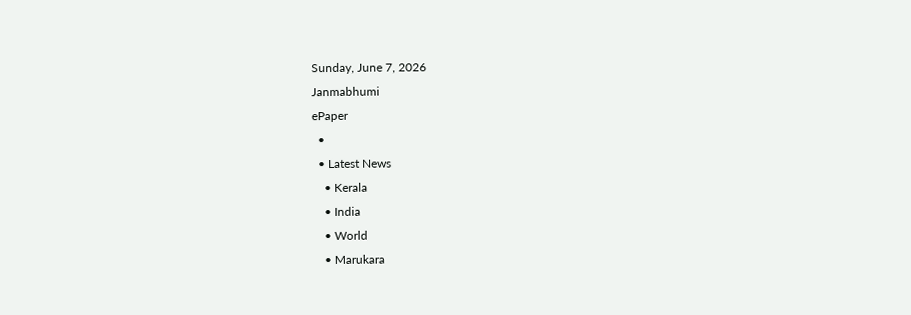Sunday, June 7, 2026
Janmabhumi
ePaper
  •
  • Latest News
    • Kerala
    • India
    • World
    • Marukara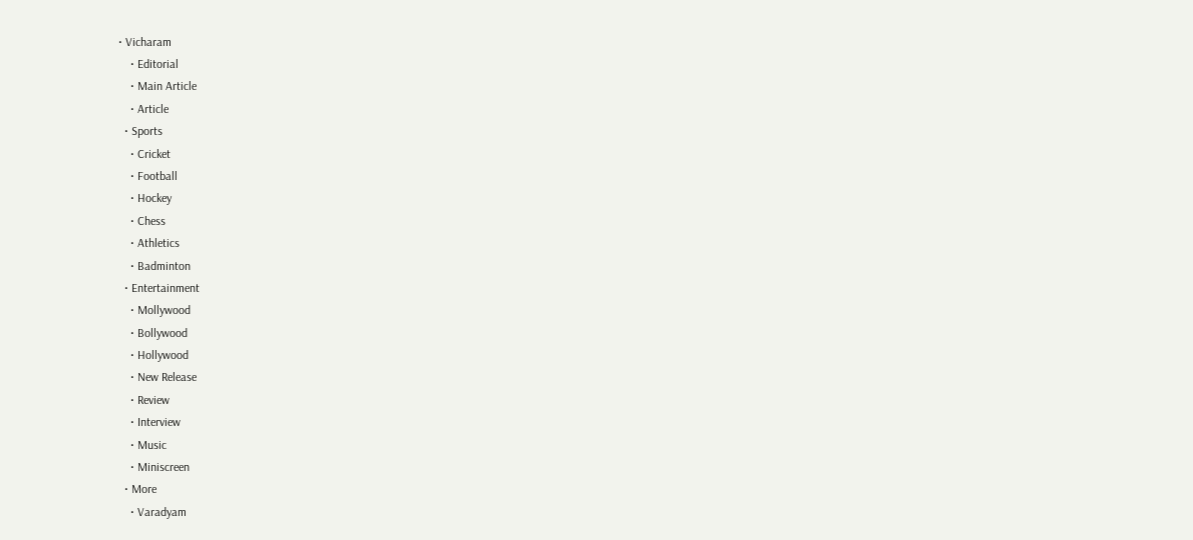• Vicharam
    • Editorial
    • Main Article
    • Article
  • Sports
    • Cricket
    • Football
    • Hockey
    • Chess
    • Athletics
    • Badminton
  • Entertainment
    • Mollywood
    • Bollywood
    • Hollywood
    • New Release
    • Review
    • Interview
    • Music
    • Miniscreen
  • More
    • Varadyam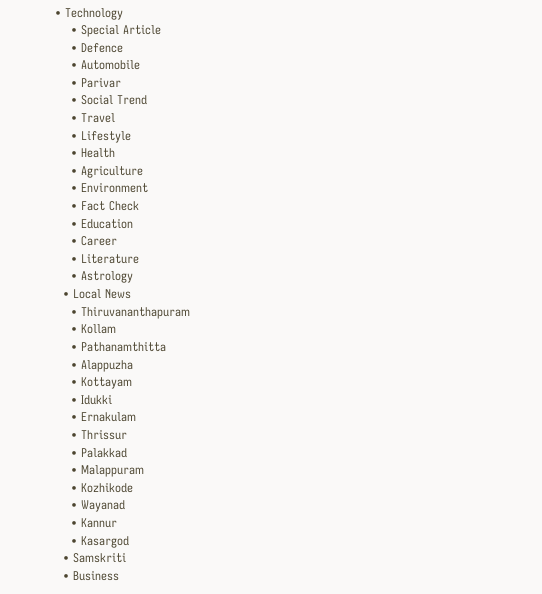• Technology
    • Special Article
    • Defence
    • Automobile
    • Parivar
    • Social Trend
    • Travel
    • Lifestyle
    • Health
    • Agriculture
    • Environment
    • Fact Check
    • Education
    • Career
    • Literature
    • Astrology
  • Local News
    • Thiruvananthapuram
    • Kollam
    • Pathanamthitta
    • Alappuzha
    • Kottayam
    • Idukki
    • Ernakulam
    • Thrissur
    • Palakkad
    • Malappuram
    • Kozhikode
    • Wayanad
    • Kannur
    • Kasargod
  • Samskriti
  • Business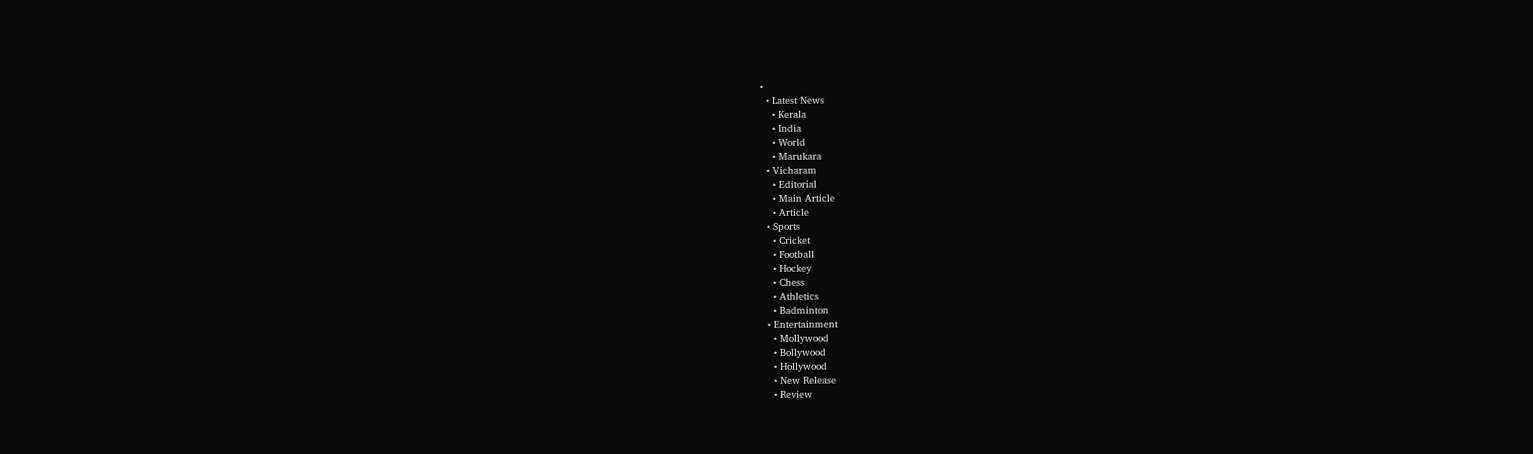•
  • Latest News
    • Kerala
    • India
    • World
    • Marukara
  • Vicharam
    • Editorial
    • Main Article
    • Article
  • Sports
    • Cricket
    • Football
    • Hockey
    • Chess
    • Athletics
    • Badminton
  • Entertainment
    • Mollywood
    • Bollywood
    • Hollywood
    • New Release
    • Review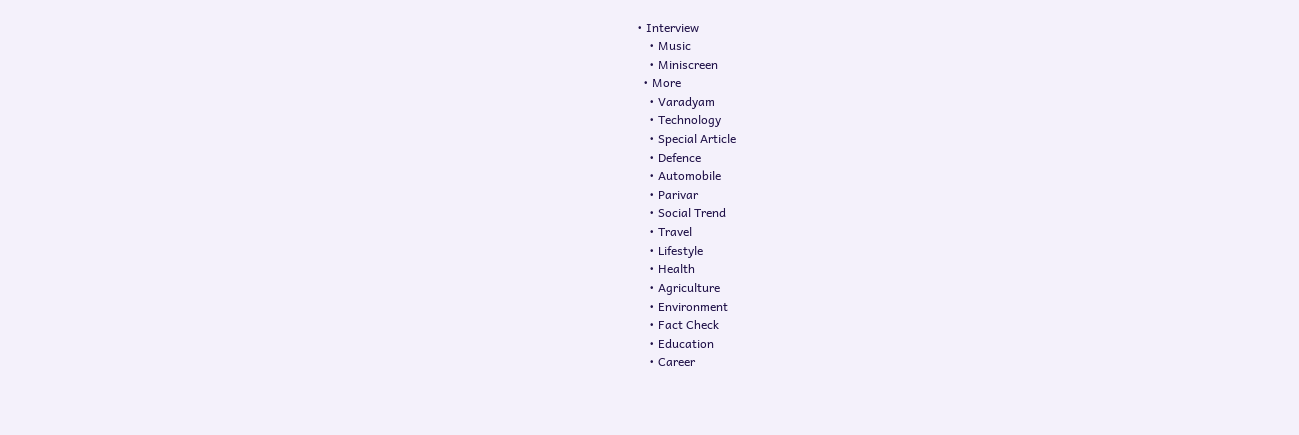• Interview
    • Music
    • Miniscreen
  • More
    • Varadyam
    • Technology
    • Special Article
    • Defence
    • Automobile
    • Parivar
    • Social Trend
    • Travel
    • Lifestyle
    • Health
    • Agriculture
    • Environment
    • Fact Check
    • Education
    • Career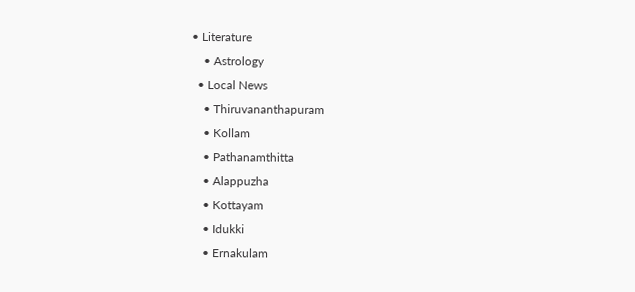• Literature
    • Astrology
  • Local News
    • Thiruvananthapuram
    • Kollam
    • Pathanamthitta
    • Alappuzha
    • Kottayam
    • Idukki
    • Ernakulam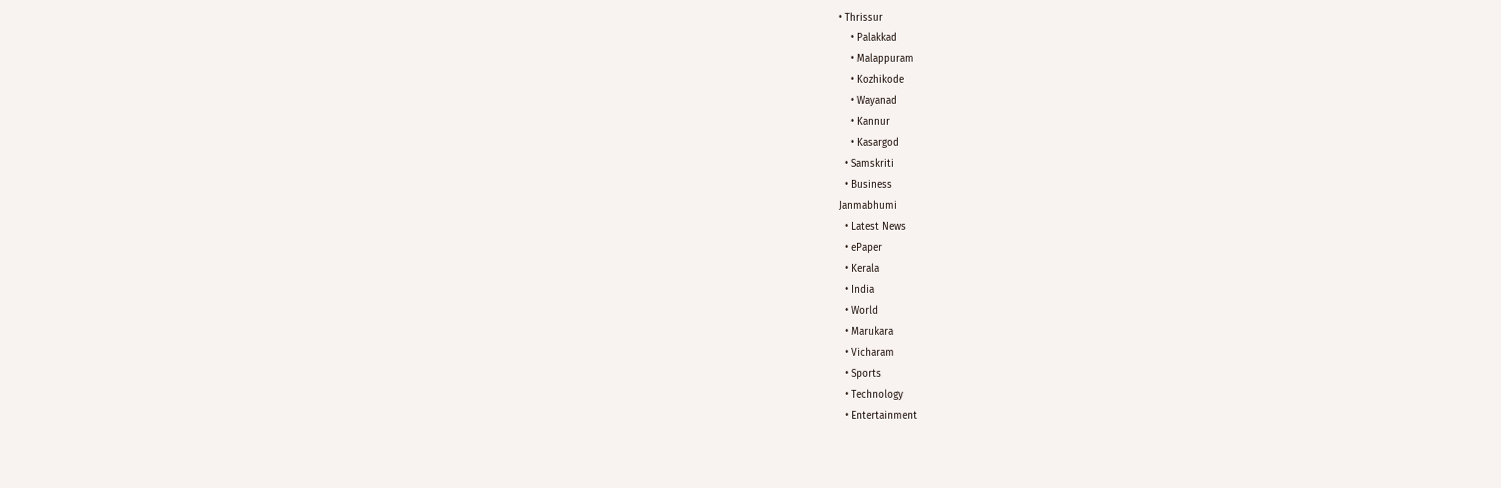• Thrissur
    • Palakkad
    • Malappuram
    • Kozhikode
    • Wayanad
    • Kannur
    • Kasargod
  • Samskriti
  • Business
Janmabhumi
  • Latest News
  • ePaper
  • Kerala
  • India
  • World
  • Marukara
  • Vicharam
  • Sports
  • Technology
  • Entertainment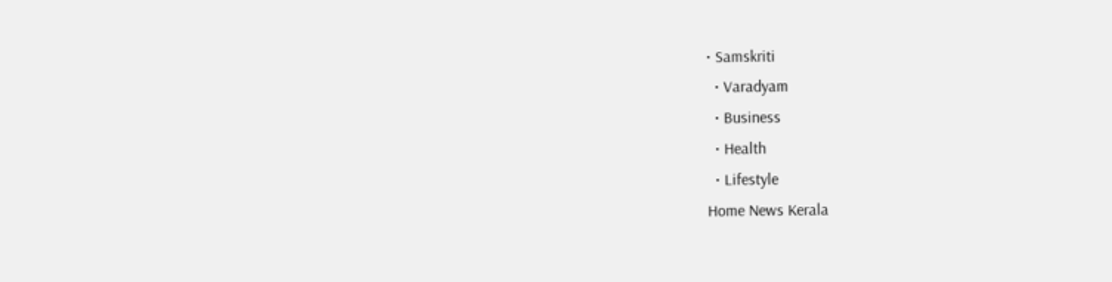• Samskriti
  • Varadyam
  • Business
  • Health
  • Lifestyle
Home News Kerala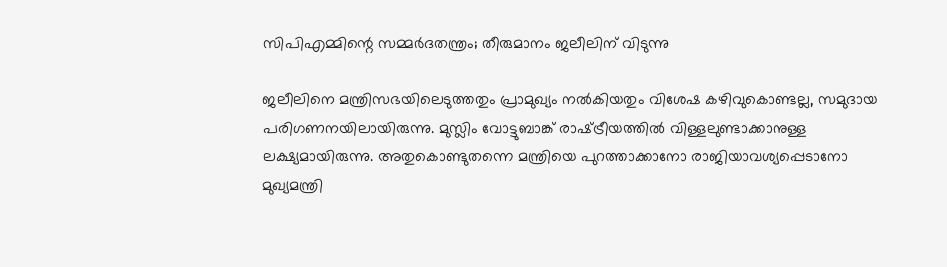സിപിഎമ്മിന്റെ സമ്മര്‍ദതന്ത്രം; തീരുമാനം ജലീലിന് വിടുന്നു

ജലീലിനെ മന്ത്രിസഭയിലെടുത്തതും പ്രാമുഖ്യം നല്‍കിയതും വിശേഷ കഴിവുകൊണ്ടല്ല, സമുദായ പരിഗണനയിലായിരുന്നു. മുസ്ലിം വോട്ടുബാങ്ക് രാഷ്‌ട്രീയത്തില്‍ വിള്ളലുണ്ടാക്കാനുള്ള ലക്ഷ്യമായിരുന്നു. അതുകൊണ്ടുതന്നെ മന്ത്രിയെ പുറത്താക്കാനോ രാജിയാവശ്യപ്പെടാനോ മുഖ്യമന്ത്രി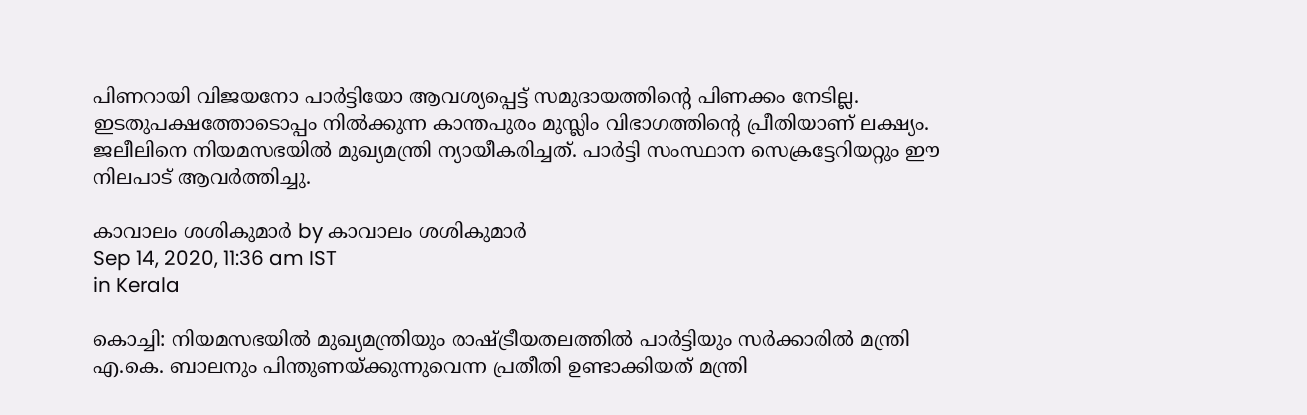പിണറായി വിജയനോ പാര്‍ട്ടിയോ ആവശ്യപ്പെട്ട് സമുദായത്തിന്റെ പിണക്കം നേടില്ല. ഇടതുപക്ഷത്തോടൊപ്പം നില്‍ക്കുന്ന കാന്തപുരം മുസ്ലിം വിഭാഗത്തിന്റെ പ്രീതിയാണ് ലക്ഷ്യം. ജലീലിനെ നിയമസഭയില്‍ മുഖ്യമന്ത്രി ന്യായീകരിച്ചത്. പാര്‍ട്ടി സംസ്ഥാന സെക്രട്ടേറിയറ്റും ഈ നിലപാട് ആവര്‍ത്തിച്ചു.

കാവാലം ശശികുമാര്‍ by കാവാലം ശശികുമാര്‍
Sep 14, 2020, 11:36 am IST
in Kerala

കൊച്ചി: നിയമസഭയില്‍ മുഖ്യമന്ത്രിയും രാഷ്‌ട്രീയതലത്തില്‍ പാര്‍ട്ടിയും സര്‍ക്കാരില്‍ മന്ത്രി എ.കെ. ബാലനും പിന്തുണയ്‌ക്കുന്നുവെന്ന പ്രതീതി ഉണ്ടാക്കിയത് മന്ത്രി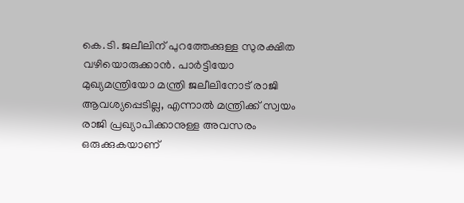കെ.ടി. ജലീലിന് പുറത്തേക്കുള്ള സുരക്ഷിത വഴിയൊരുക്കാന്‍. പാര്‍ട്ടിയോ മുഖ്യമന്ത്രിയോ മന്ത്രി ജലീലിനോട് രാജി ആവശ്യപ്പെടില്ല, എന്നാല്‍ മന്ത്രിക്ക് സ്വയം രാജി പ്രഖ്യാപിക്കാനുള്ള അവസരം ഒരുക്കുകയാണ്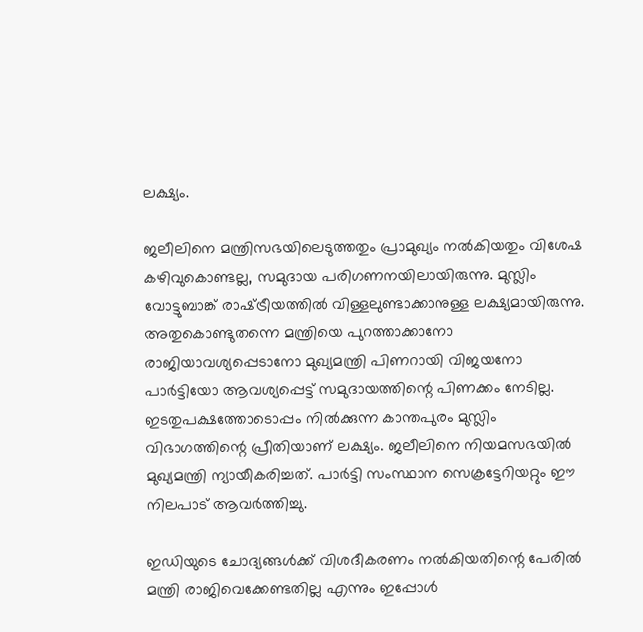ലക്ഷ്യം.

ജലീലിനെ മന്ത്രിസഭയിലെടുത്തതും പ്രാമുഖ്യം നല്‍കിയതും വിശേഷ കഴിവുകൊണ്ടല്ല, സമുദായ പരിഗണനയിലായിരുന്നു. മുസ്ലിം വോട്ടുബാങ്ക് രാഷ്‌ട്രീയത്തില്‍ വിള്ളലുണ്ടാക്കാനുള്ള ലക്ഷ്യമായിരുന്നു. അതുകൊണ്ടുതന്നെ മന്ത്രിയെ പുറത്താക്കാനോ രാജിയാവശ്യപ്പെടാനോ മുഖ്യമന്ത്രി പിണറായി വിജയനോ പാര്‍ട്ടിയോ ആവശ്യപ്പെട്ട് സമുദായത്തിന്റെ പിണക്കം നേടില്ല. ഇടതുപക്ഷത്തോടൊപ്പം നില്‍ക്കുന്ന കാന്തപുരം മുസ്ലിം വിഭാഗത്തിന്റെ പ്രീതിയാണ് ലക്ഷ്യം. ജലീലിനെ നിയമസഭയില്‍ മുഖ്യമന്ത്രി ന്യായീകരിച്ചത്. പാര്‍ട്ടി സംസ്ഥാന സെക്രട്ടേറിയറ്റും ഈ നിലപാട് ആവര്‍ത്തിച്ചു.

ഇഡിയുടെ ചോദ്യങ്ങള്‍ക്ക് വിശദീകരണം നല്‍കിയതിന്റെ പേരില്‍ മന്ത്രി രാജിവെക്കേണ്ടതില്ല എന്നും ഇപ്പോള്‍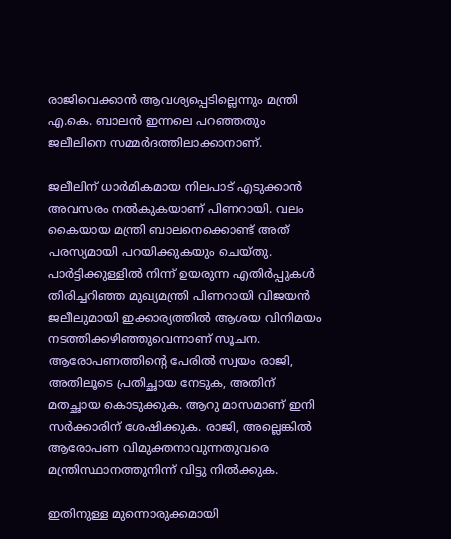രാജിവെക്കാന്‍ ആവശ്യപ്പെടില്ലെന്നും മന്ത്രി എ.കെ. ബാലന്‍ ഇന്നലെ പറഞ്ഞതും ജലീലിനെ സമ്മര്‍ദത്തിലാക്കാനാണ്.

ജലീലിന് ധാര്‍മികമായ നിലപാട് എടുക്കാന്‍ അവസരം നല്‍കുകയാണ് പിണറായി. വലം കൈയായ മന്ത്രി ബാലനെക്കൊണ്ട് അത് പരസ്യമായി പറയിക്കുകയും ചെയ്തു. പാര്‍ട്ടിക്കുള്ളില്‍ നിന്ന് ഉയരുന്ന എതിര്‍പ്പുകള്‍ തിരിച്ചറിഞ്ഞ മുഖ്യമന്ത്രി പിണറായി വിജയന്‍  ജലീലുമായി ഇക്കാര്യത്തില്‍ ആശയ വിനിമയം നടത്തിക്കഴിഞ്ഞുവെന്നാണ് സൂചന. ആരോപണത്തിന്റെ പേരില്‍ സ്വയം രാജി, അതിലൂടെ പ്രതിച്ഛായ നേടുക, അതിന് മതച്ഛായ കൊടുക്കുക. ആറു മാസമാണ് ഇനി സര്‍ക്കാരിന് ശേഷിക്കുക. രാജി, അല്ലെങ്കില്‍ ആരോപണ വിമുക്തനാവുന്നതുവരെ മന്ത്രിസ്ഥാനത്തുനിന്ന് വിട്ടു നില്‍ക്കുക.

ഇതിനുള്ള മുന്നൊരുക്കമായി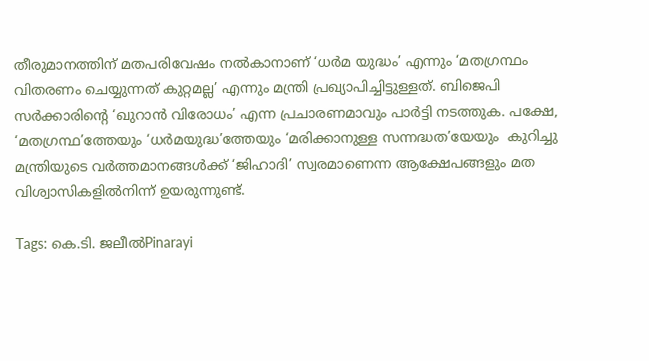തീരുമാനത്തിന് മതപരിവേഷം നല്‍കാനാണ് ‘ധര്‍മ യുദ്ധം’ എന്നും ‘മതഗ്രന്ഥം വിതരണം ചെയ്യുന്നത് കുറ്റമല്ല’ എന്നും മന്ത്രി പ്രഖ്യാപിച്ചിട്ടുള്ളത്. ബിജെപി സര്‍ക്കാരിന്റെ ‘ഖുറാന്‍ വിരോധം’ എന്ന പ്രചാരണമാവും പാര്‍ട്ടി നടത്തുക. പക്ഷേ, ‘മതഗ്രന്ഥ’ത്തേയും ‘ധര്‍മയുദ്ധ’ത്തേയും ‘മരിക്കാനുള്ള സന്നദ്ധത’യേയും  കുറിച്ചു മന്ത്രിയുടെ വര്‍ത്തമാനങ്ങള്‍ക്ക് ‘ജിഹാദി’ സ്വരമാണെന്ന ആക്ഷേപങ്ങളും മത വിശ്വാസികളില്‍നിന്ന് ഉയരുന്നുണ്ട്.

Tags: കെ.ടി. ജലീല്‍Pinarayi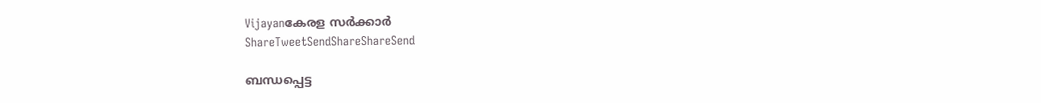Vijayanകേരള സര്‍ക്കാര്‍
ShareTweetSendShareShareSend

ബന്ധപ്പെട്ട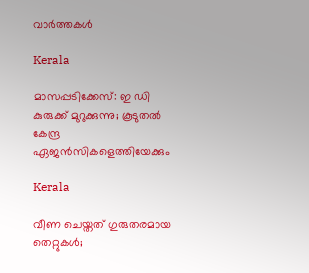വാര്‍ത്തകള്‍

Kerala

മാസപ്പടിക്കേസ്: ഇ ഡി കുരുക്ക് മുറുക്കുന്നു; കൂടുതല്‍ കേന്ദ്ര ഏജന്‍സികളെത്തിയേക്കും

Kerala

വീണ ചെയ്തത് ഗുരുതരമായ തെറ്റുകള്‍;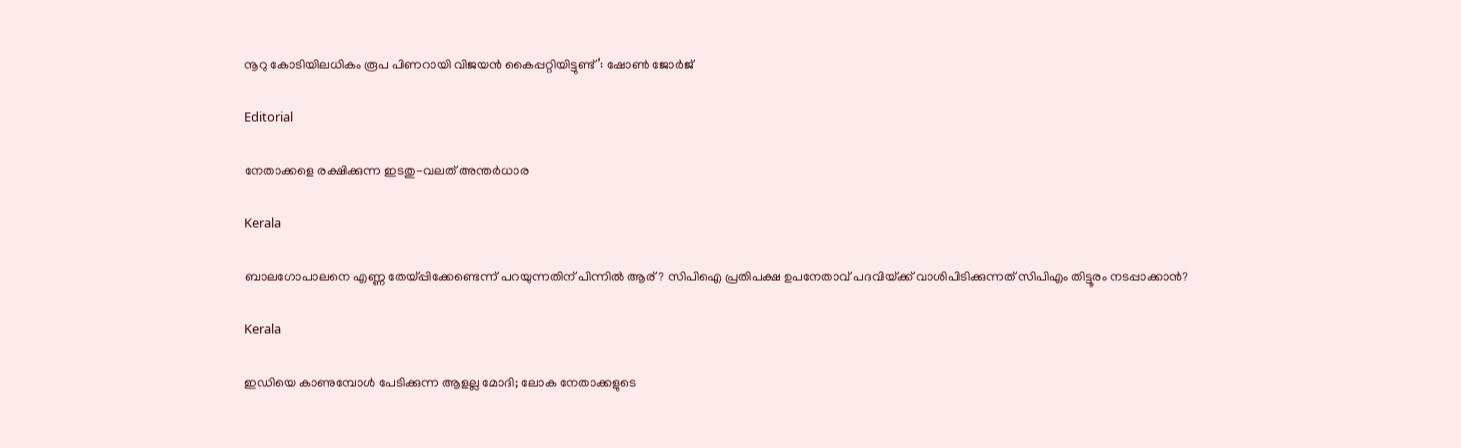നൂറു കോടിയിലധികം രൂപ പിണറായി വിജയന്‍ കൈപ്പറ്റിയിട്ടുണ്ട്’: ഷോണ്‍ ജോര്‍ജ്

Editorial

നേതാക്കളെ രക്ഷിക്കുന്ന ഇടതു-വലത് അന്തര്‍ധാര

Kerala

ബാലഗോപാലനെ എണ്ണ തേയ്‌പ്പിക്കേണ്ടെന്ന് പറയുന്നതിന് പിന്നില്‍ ആര്? സിപിഐ പ്രതിപക്ഷ ഉപനേതാവ് പദവിയ്‌ക്ക് വാശിപിടിക്കുന്നത് സിപിഎം തിട്ടൂരം നടപ്പാക്കാന്‍?

Kerala

ഇഡിയെ കാണുമ്പോൾ പേടിക്കുന്ന ആളല്ല മോദി; ലോക നേതാക്കളുടെ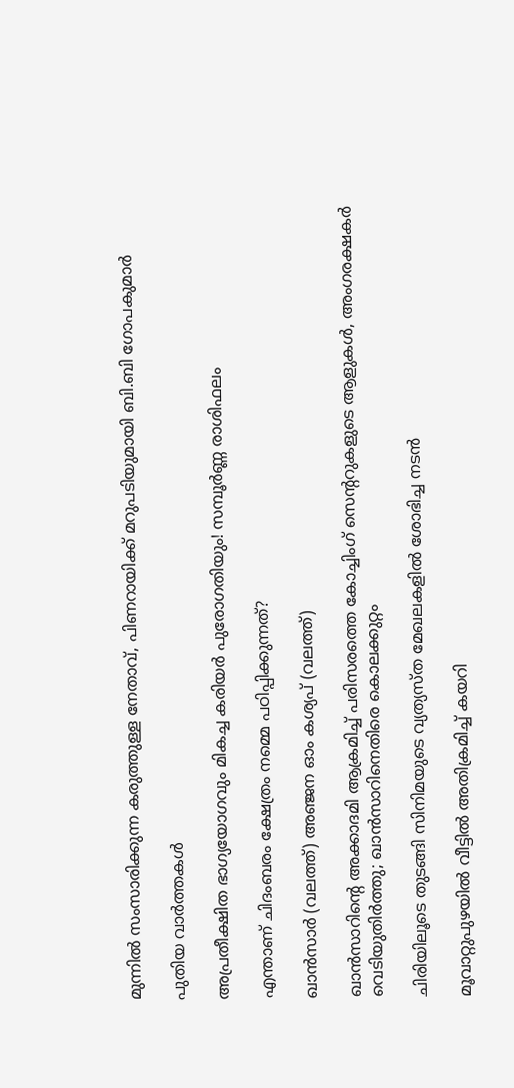മുന്നിൽ സംസാരിക്കുന്ന കരുത്തുള്ള നേതാവ്, പിണറായിക്ക് മറുപടിയുമായി ബി.ബി ഗോപകുമാർ

പുതിയ വാര്‍ത്തകള്‍

അപ്രതീക്ഷിത ഭാഗ്യയോഗവും മികച്ച കരിയർ പുരോഗതിയും! സമ്പൂർണ്ണ രാശിഫലം

എന്താണ് ചിദംബരം ക്ഷേത്രം നമ്മെ പഠിപ്പിക്കുന്നത്?

ഖാന്‍സാര്‍ (വലത്ത്) അ‌‌ഞ്ജന ഓം കശ്യപ് (വലത്ത്)

ഖാന്‍സാറിന്റെ അക്കാദമി ആക്രമിച്ച് പരിസരത്തെ കോച്ചിംഗ് സെന്‍ററുകളുടെ ആളുകള്‍, അംഗരക്ഷകര്‍ വെടിയുതിര്‍ത്തു; ഖാന്‍സാറിനെതിരെ കൊലക്കുറ്റം

ചിരിയിലൂടെ തുടങ്ങി സിനിമയുടെ വ്യത്യസ്ത മേഖലകളില്‍ ശോഭിച്ച നടന്‍

മൂവാറ്റുപുഴയിൽ വീട്ടിൽ അതിക്രമിച്ച് കയറി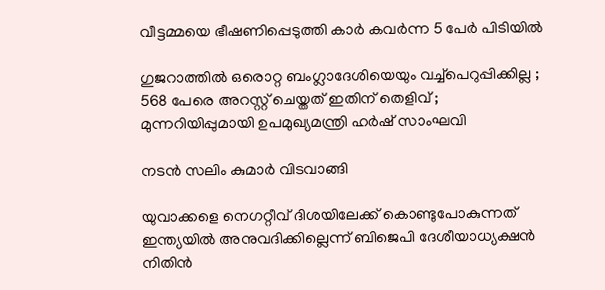വീട്ടമ്മയെ ഭീഷണിപ്പെടുത്തി കാർ കവർന്ന 5 പേർ പിടിയിൽ

ഗുജറാത്തിൽ ഒരൊറ്റ ബംഗ്ലാദേശിയെയും വച്ച്പെറുപ്പിക്കില്ല ; 568 പേരെ അറസ്റ്റ് ചെയ്തത് ഇതിന് തെളിവ് ; മുന്നറിയിപ്പുമായി ഉപമുഖ്യമന്ത്രി ഹർഷ് സാംഘവി

നടന്‍ സലിം കുമാര്‍ വിടവാങ്ങി

യുവാക്കളെ നെഗറ്റീവ് ദിശയിലേക്ക് കൊണ്ടുപോകുന്നത് ഇന്ത്യയില്‍ അനുവദിക്കില്ലെന്ന് ബിജെപി ദേശീയാധ്യക്ഷന്‍ നിതിന്‍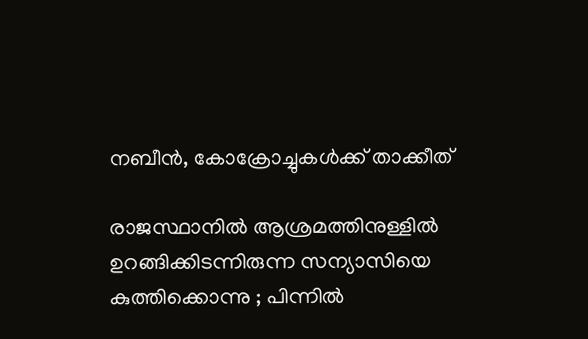നബീന്‍, കോക്രോച്ചുകള്‍ക്ക് താക്കീത്

രാജസ്ഥാനിൽ ആശ്രമത്തിനുള്ളിൽ ഉറങ്ങിക്കിടന്നിരുന്ന സന്യാസിയെ കുത്തിക്കൊന്നു ; പിന്നിൽ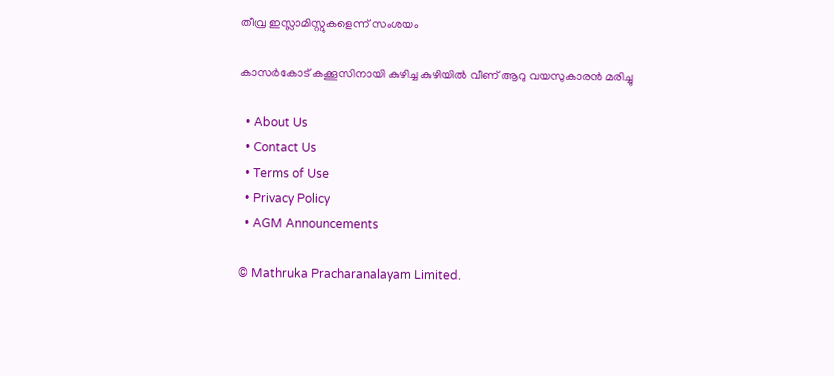തീവ്ര ഇസ്ലാമിസ്റ്റുകളെന്ന് സംശയം

കാസര്‍കോട് കക്കൂസിനായി കുഴിച്ച കുഴിയില്‍ വീണ് ആറു വയസുകാരന്‍ മരിച്ചു

  • About Us
  • Contact Us
  • Terms of Use
  • Privacy Policy
  • AGM Announcements

© Mathruka Pracharanalayam Limited.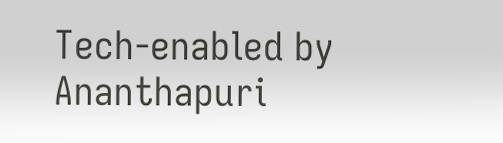Tech-enabled by Ananthapuri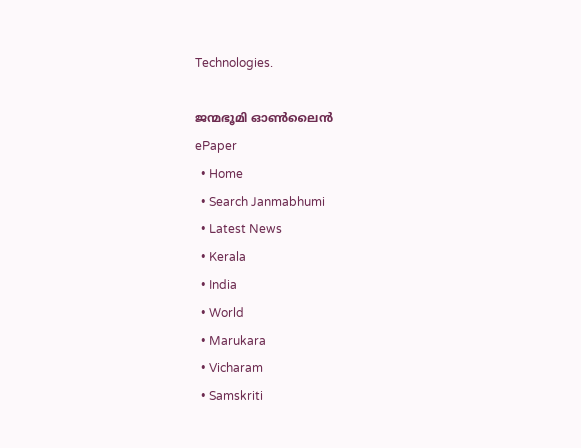Technologies.

ജന്മഭൂമി ഓണ്‍ലൈന്‍
ePaper
  • Home
  • Search Janmabhumi
  • Latest News
  • Kerala
  • India
  • World
  • Marukara
  • Vicharam
  • Samskriti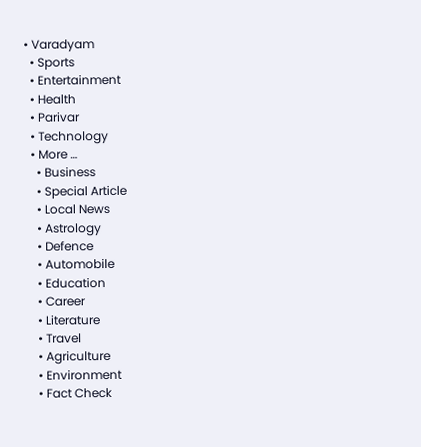• Varadyam
  • Sports
  • Entertainment
  • Health
  • Parivar
  • Technology
  • More …
    • Business
    • Special Article
    • Local News
    • Astrology
    • Defence
    • Automobile
    • Education
    • Career
    • Literature
    • Travel
    • Agriculture
    • Environment
    • Fact Check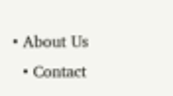• About Us
  • Contact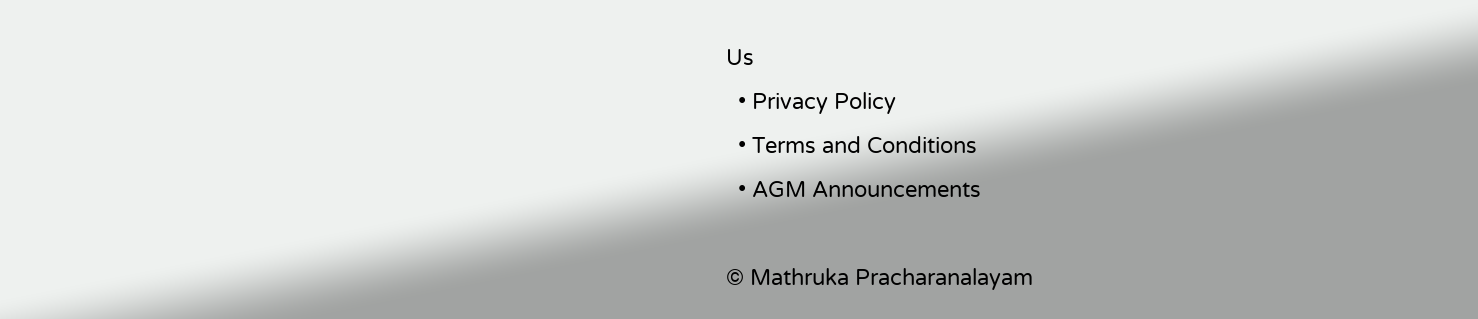Us
  • Privacy Policy
  • Terms and Conditions
  • AGM Announcements

© Mathruka Pracharanalayam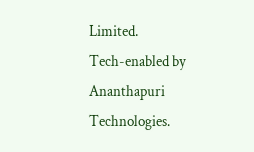Limited.
Tech-enabled by Ananthapuri Technologies.